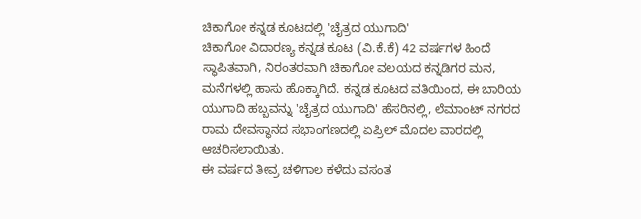ಚಿಕಾಗೋ ಕನ್ನಡ ಕೂಟದಲ್ಲಿ 'ಚೈತ್ರದ ಯುಗಾದಿ'
ಚಿಕಾಗೋ ವಿದಾರಣ್ಯ ಕನ್ನಡ ಕೂಟ (ವಿ.ಕೆ.ಕೆ) 42 ವರ್ಷಗಳ ಹಿಂದೆ ಸ್ಥಾಪಿತವಾಗಿ, ನಿರಂತರವಾಗಿ ಚಿಕಾಗೋ ವಲಯದ ಕನ್ನಡಿಗರ ಮನ, ಮನೆಗಳಲ್ಲಿ ಹಾಸು ಹೊಕ್ಕಾಗಿದೆ. ಕನ್ನಡ ಕೂಟದ ವತಿಯಿಂದ, ಈ ಬಾರಿಯ ಯುಗಾದಿ ಹಬ್ಬವನ್ನು 'ಚೈತ್ರದ ಯುಗಾದಿ' ಹೆಸರಿನಲ್ಲಿ, ಲೆಮಾಂಟ್ ನಗರದ ರಾಮ ದೇವಸ್ಥಾನದ ಸಭಾಂಗಣದಲ್ಲಿ ಏಪ್ರಿಲ್ ಮೊದಲ ವಾರದಲ್ಲಿ ಆಚರಿಸಲಾಯಿತು.
ಈ ವರ್ಷದ ತೀವ್ರ ಚಳಿಗಾಲ ಕಳೆದು ವಸಂತ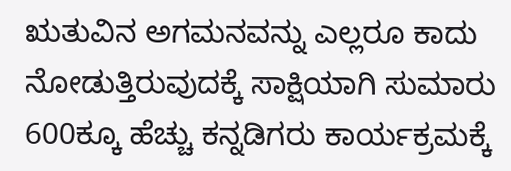ಋತುವಿನ ಅಗಮನವನ್ನು ಎಲ್ಲರೂ ಕಾದು ನೋಡುತ್ತಿರುವುದಕ್ಕೆ ಸಾಕ್ಷಿಯಾಗಿ ಸುಮಾರು 600ಕ್ಕೂ ಹೆಚ್ಚು ಕನ್ನಡಿಗರು ಕಾರ್ಯಕ್ರಮಕ್ಕೆ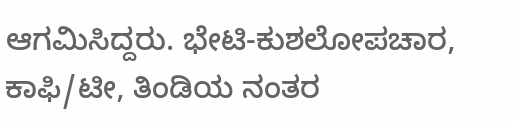ಆಗಮಿಸಿದ್ದರು. ಭೇಟಿ-ಕುಶಲೋಪಚಾರ, ಕಾಫಿ/ಟೀ, ತಿಂಡಿಯ ನಂತರ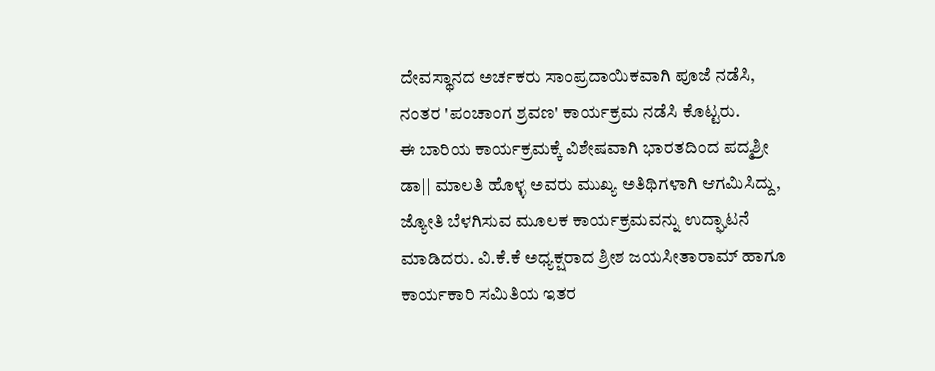ದೇವಸ್ಥಾನದ ಅರ್ಚಕರು ಸಾಂಪ್ರದಾಯಿಕವಾಗಿ ಪೂಜೆ ನಡೆಸಿ, ನಂತರ 'ಪಂಚಾಂಗ ಶ್ರವಣ' ಕಾರ್ಯಕ್ರಮ ನಡೆಸಿ ಕೊಟ್ಟರು.
ಈ ಬಾರಿಯ ಕಾರ್ಯಕ್ರಮಕ್ಕೆ ವಿಶೇಷವಾಗಿ ಭಾರತದಿಂದ ಪದ್ಮಶ್ರೀ ಡಾ|| ಮಾಲತಿ ಹೊಳ್ಳ ಅವರು ಮುಖ್ಯ ಅತಿಥಿಗಳಾಗಿ ಆಗಮಿಸಿದ್ದು, ಜ್ಯೋತಿ ಬೆಳಗಿಸುವ ಮೂಲಕ ಕಾರ್ಯಕ್ರಮವನ್ನು ಉದ್ಘಾಟನೆ ಮಾಡಿದರು. ವಿ.ಕೆ.ಕೆ ಅಧ್ಯಕ್ಷರಾದ ಶ್ರೀಶ ಜಯಸೀತಾರಾಮ್ ಹಾಗೂ ಕಾರ್ಯಕಾರಿ ಸಮಿತಿಯ ಇತರ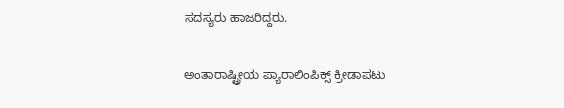ಸದಸ್ಯರು ಹಾಜರಿದ್ದರು.

ಅಂತಾರಾಷ್ಟ್ರೀಯ ಪ್ಯಾರಾಲಿಂಪಿಕ್ಸ್ ಕ್ರೀಡಾಪಟು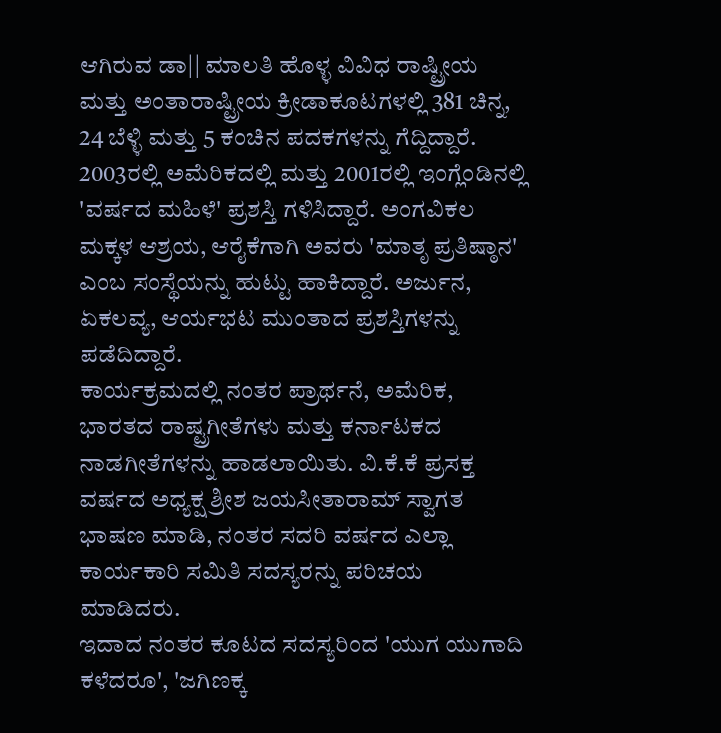ಆಗಿರುವ ಡಾ|| ಮಾಲತಿ ಹೊಳ್ಳ ವಿವಿಧ ರಾಷ್ಟ್ರೀಯ ಮತ್ತು ಅಂತಾರಾಷ್ಟ್ರೀಯ ಕ್ರೀಡಾಕೂಟಗಳಲ್ಲಿ 381 ಚಿನ್ನ, 24 ಬೆಳ್ಳಿ ಮತ್ತು 5 ಕಂಚಿನ ಪದಕಗಳನ್ನು ಗೆದ್ದಿದ್ದಾರೆ. 2003ರಲ್ಲಿ ಅಮೆರಿಕದಲ್ಲಿ ಮತ್ತು 2001ರಲ್ಲಿ ಇಂಗ್ಲೆಂಡಿನಲ್ಲಿ 'ವರ್ಷದ ಮಹಿಳೆ' ಪ್ರಶಸ್ತಿ ಗಳಿಸಿದ್ದಾರೆ. ಅಂಗವಿಕಲ ಮಕ್ಕಳ ಆಶ್ರಯ, ಆರೈಕೆಗಾಗಿ ಅವರು 'ಮಾತೃ ಪ್ರತಿಷ್ಠಾನ' ಎಂಬ ಸಂಸ್ಥೆಯನ್ನು ಹುಟ್ಟು ಹಾಕಿದ್ದಾರೆ. ಅರ್ಜುನ, ಏಕಲವ್ಯ, ಆರ್ಯಭಟ ಮುಂತಾದ ಪ್ರಶಸ್ತಿಗಳನ್ನು ಪಡೆದಿದ್ದಾರೆ.
ಕಾರ್ಯಕ್ರಮದಲ್ಲಿ ನಂತರ ಪ್ರಾರ್ಥನೆ, ಅಮೆರಿಕ, ಭಾರತದ ರಾಷ್ಟ್ರಗೀತೆಗಳು ಮತ್ತು ಕರ್ನಾಟಕದ ನಾಡಗೀತೆಗಳನ್ನು ಹಾಡಲಾಯಿತು. ವಿ.ಕೆ.ಕೆ ಪ್ರಸಕ್ತ ವರ್ಷದ ಅಧ್ಯಕ್ಷ ಶ್ರೀಶ ಜಯಸೀತಾರಾಮ್ ಸ್ವಾಗತ ಭಾಷಣ ಮಾಡಿ, ನಂತರ ಸದರಿ ವರ್ಷದ ಎಲ್ಲಾ ಕಾರ್ಯಕಾರಿ ಸಮಿತಿ ಸದಸ್ಯರನ್ನು ಪರಿಚಯ ಮಾಡಿದರು.
ಇದಾದ ನಂತರ ಕೂಟದ ಸದಸ್ಯರಿಂದ 'ಯುಗ ಯುಗಾದಿ ಕಳೆದರೂ', 'ಜಗಿಣಕ್ಕ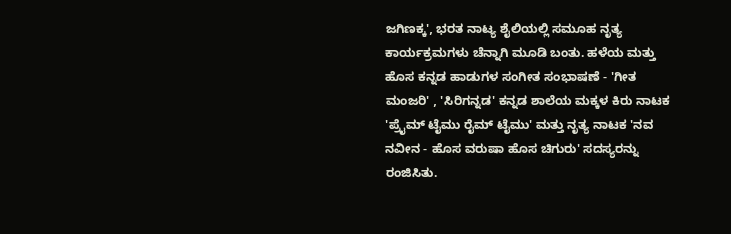ಜಗಿಣಕ್ಕ', ಭರತ ನಾಟ್ಯ ಶೈಲಿಯಲ್ಲಿ ಸಮೂಹ ನೃತ್ಯ ಕಾರ್ಯಕ್ರಮಗಳು ಚೆನ್ನಾಗಿ ಮೂಡಿ ಬಂತು. ಹಳೆಯ ಮತ್ತು ಹೊಸ ಕನ್ನಡ ಹಾಡುಗಳ ಸಂಗೀತ ಸಂಭಾಷಣೆ - 'ಗೀತ ಮಂಜರಿ' , 'ಸಿರಿಗನ್ನಡ' ಕನ್ನಡ ಶಾಲೆಯ ಮಕ್ಕಳ ಕಿರು ನಾಟಕ 'ಪ್ರೈಮ್ ಟೈಮು ರೈಮ್ ಟೈಮು' ಮತ್ತು ನೃತ್ಯ ನಾಟಕ 'ನವ ನವೀನ - ಹೊಸ ವರುಷಾ ಹೊಸ ಚಿಗುರು' ಸದಸ್ಯರನ್ನು ರಂಜಿಸಿತು.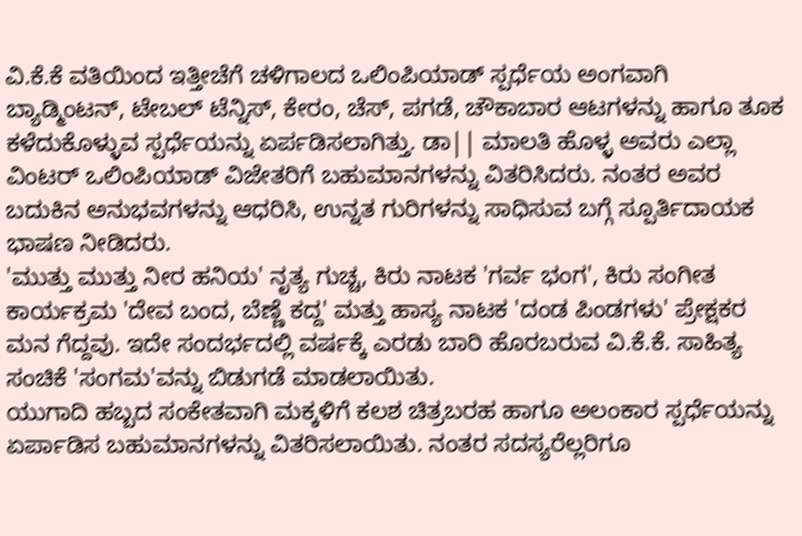ವಿ.ಕೆ.ಕೆ ವತಿಯಿಂದ ಇತ್ತೀಚೆಗೆ ಚಳಿಗಾಲದ ಒಲಿಂಪಿಯಾಡ್ ಸ್ಪರ್ಧೆಯ ಅಂಗವಾಗಿ ಬ್ಯಾಡ್ಮಿಂಟನ್, ಟೇಬಲ್ ಟೆನ್ನಿಸ್, ಕೇರಂ, ಚೆಸ್, ಪಗಡೆ, ಚೌಕಾಬಾರ ಆಟಗಳನ್ನು ಹಾಗೂ ತೂಕ ಕಳೆದುಕೊಳ್ಳುವ ಸ್ಪರ್ಧೆಯನ್ನು ಏರ್ಪಡಿಸಲಾಗಿತ್ತು. ಡಾ|| ಮಾಲತಿ ಹೊಳ್ಳ ಅವರು ಎಲ್ಲಾ ವಿಂಟರ್ ಒಲಿಂಪಿಯಾಡ್ ವಿಜೇತರಿಗೆ ಬಹುಮಾನಗಳನ್ನು ವಿತರಿಸಿದರು. ನಂತರ ಅವರ ಬದುಕಿನ ಅನುಭವಗಳನ್ನು ಆಧರಿಸಿ, ಉನ್ನತ ಗುರಿಗಳನ್ನು ಸಾಧಿಸುವ ಬಗ್ಗೆ ಸ್ಪೂರ್ತಿದಾಯಕ ಭಾಷಣ ನೀಡಿದರು.
'ಮುತ್ತು ಮುತ್ತು ನೀರ ಹನಿಯ' ನೃತ್ಯ ಗುಚ್ಚ, ಕಿರು ನಾಟಕ 'ಗರ್ವ ಭಂಗ', ಕಿರು ಸಂಗೀತ ಕಾರ್ಯಕ್ರಮ 'ದೇವ ಬಂದ, ಬೆಣ್ಣೆ ಕದ್ದ' ಮತ್ತು ಹಾಸ್ಯ ನಾಟಕ 'ದಂಡ ಪಿಂಡಗಳು' ಪ್ರೇಕ್ಷಕರ ಮನ ಗೆದ್ದವು. ಇದೇ ಸಂದರ್ಭದಲ್ಲಿ ವರ್ಷಕ್ಕೆ ಎರಡು ಬಾರಿ ಹೊರಬರುವ ವಿ.ಕೆ.ಕೆ. ಸಾಹಿತ್ಯ ಸಂಚಿಕೆ 'ಸಂಗಮ'ವನ್ನು ಬಿಡುಗಡೆ ಮಾಡಲಾಯಿತು.
ಯುಗಾದಿ ಹಬ್ಬದ ಸಂಕೇತವಾಗಿ ಮಕ್ಕಳಿಗೆ ಕಲಶ ಚಿತ್ರಬರಹ ಹಾಗೂ ಅಲಂಕಾರ ಸ್ಪರ್ಧೆಯನ್ನು ಏರ್ಪಾಡಿಸ ಬಹುಮಾನಗಳನ್ನು ವಿತರಿಸಲಾಯಿತು. ನಂತರ ಸದಸ್ಯರೆಲ್ಲರಿಗೂ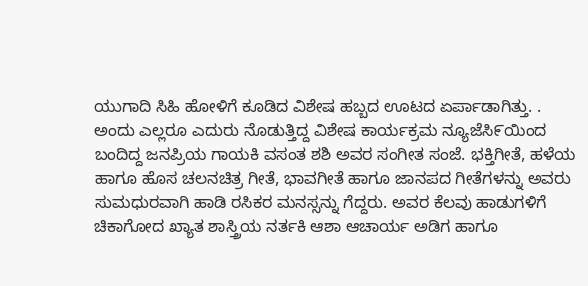ಯುಗಾದಿ ಸಿಹಿ ಹೋಳಿಗೆ ಕೂಡಿದ ವಿಶೇಷ ಹಬ್ಬದ ಊಟದ ಏರ್ಪಾಡಾಗಿತ್ತು. .
ಅಂದು ಎಲ್ಲರೂ ಎದುರು ನೊಡುತ್ತಿದ್ದ ವಿಶೇಷ ಕಾರ್ಯಕ್ರಮ ನ್ಯೂಜೆಸಿ೯ಯಿಂದ ಬಂದಿದ್ದ ಜನಪ್ರಿಯ ಗಾಯಕಿ ವಸಂತ ಶಶಿ ಅವರ ಸಂಗೀತ ಸಂಜೆ. ಭಕ್ತಿಗೀತೆ, ಹಳೆಯ ಹಾಗೂ ಹೊಸ ಚಲನಚಿತ್ರ ಗೀತೆ, ಭಾವಗೀತೆ ಹಾಗೂ ಜಾನಪದ ಗೀತೆಗಳನ್ನು ಅವರು ಸುಮಧುರವಾಗಿ ಹಾಡಿ ರಸಿಕರ ಮನಸ್ಸನ್ನು ಗೆದ್ದರು. ಅವರ ಕೆಲವು ಹಾಡುಗಳಿಗೆ ಚಿಕಾಗೋದ ಖ್ಯಾತ ಶಾಸ್ತ್ರಿಯ ನರ್ತಕಿ ಆಶಾ ಆಚಾರ್ಯ ಅಡಿಗ ಹಾಗೂ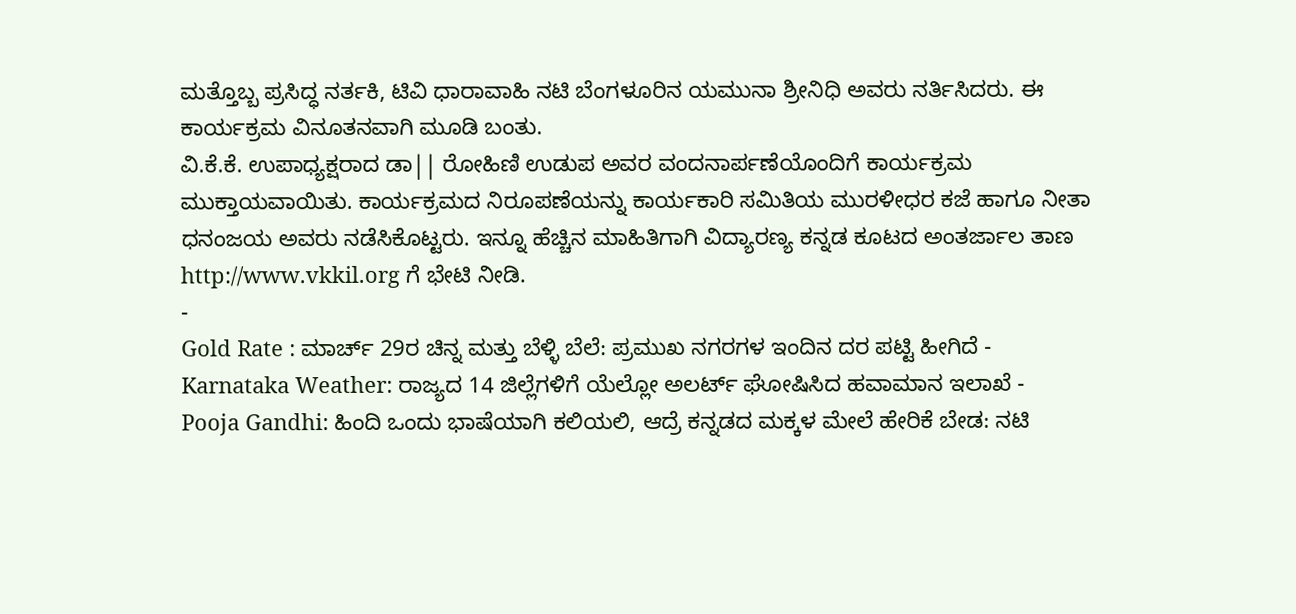ಮತ್ತೊಬ್ಬ ಪ್ರಸಿದ್ಧ ನರ್ತಕಿ, ಟಿವಿ ಧಾರಾವಾಹಿ ನಟಿ ಬೆಂಗಳೂರಿನ ಯಮುನಾ ಶ್ರೀನಿಧಿ ಅವರು ನರ್ತಿಸಿದರು. ಈ ಕಾರ್ಯಕ್ರಮ ವಿನೂತನವಾಗಿ ಮೂಡಿ ಬಂತು.
ವಿ.ಕೆ.ಕೆ. ಉಪಾಧ್ಯಕ್ಷರಾದ ಡಾ|| ರೋಹಿಣಿ ಉಡುಪ ಅವರ ವಂದನಾರ್ಪಣೆಯೊಂದಿಗೆ ಕಾರ್ಯಕ್ರಮ ಮುಕ್ತಾಯವಾಯಿತು. ಕಾರ್ಯಕ್ರಮದ ನಿರೂಪಣೆಯನ್ನು ಕಾರ್ಯಕಾರಿ ಸಮಿತಿಯ ಮುರಳೀಧರ ಕಜೆ ಹಾಗೂ ನೀತಾ ಧನಂಜಯ ಅವರು ನಡೆಸಿಕೊಟ್ಟರು. ಇನ್ನೂ ಹೆಚ್ಚಿನ ಮಾಹಿತಿಗಾಗಿ ವಿದ್ಯಾರಣ್ಯ ಕನ್ನಡ ಕೂಟದ ಅಂತರ್ಜಾಲ ತಾಣ http://www.vkkil.org ಗೆ ಭೇಟಿ ನೀಡಿ.
-
Gold Rate : ಮಾರ್ಚ್ 29ರ ಚಿನ್ನ ಮತ್ತು ಬೆಳ್ಳಿ ಬೆಲೆ: ಪ್ರಮುಖ ನಗರಗಳ ಇಂದಿನ ದರ ಪಟ್ಟಿ ಹೀಗಿದೆ -
Karnataka Weather: ರಾಜ್ಯದ 14 ಜಿಲ್ಲೆಗಳಿಗೆ ಯೆಲ್ಲೋ ಅಲರ್ಟ್ ಘೋಷಿಸಿದ ಹವಾಮಾನ ಇಲಾಖೆ -
Pooja Gandhi: ಹಿಂದಿ ಒಂದು ಭಾಷೆಯಾಗಿ ಕಲಿಯಲಿ, ಆದ್ರೆ ಕನ್ನಡದ ಮಕ್ಕಳ ಮೇಲೆ ಹೇರಿಕೆ ಬೇಡ: ನಟಿ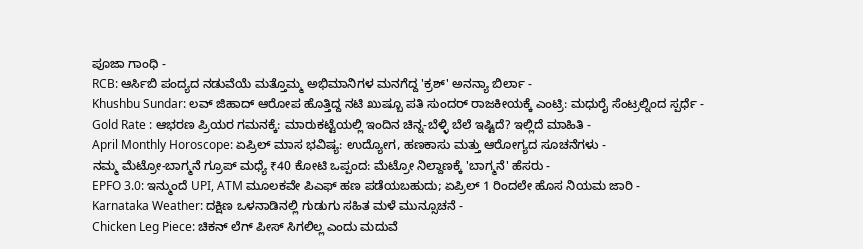ಪೂಜಾ ಗಾಂಧಿ -
RCB: ಆರ್ಸಿಬಿ ಪಂದ್ಯದ ನಡುವೆಯೆ ಮತ್ತೊಮ್ಮ ಅಭಿಮಾನಿಗಳ ಮನಗೆದ್ದ 'ಕ್ರಶ್' ಅನನ್ಯಾ ಬಿರ್ಲಾ -
Khushbu Sundar: ಲವ್ ಜಿಹಾದ್ ಆರೋಪ ಹೊತ್ತಿದ್ದ ನಟಿ ಖುಷ್ಬೂ ಪತಿ ಸುಂದರ್ ರಾಜಕೀಯಕ್ಕೆ ಎಂಟ್ರಿ: ಮಧುರೈ ಸೆಂಟ್ರಲ್ನಿಂದ ಸ್ಪರ್ಧೆ -
Gold Rate : ಆಭರಣ ಪ್ರಿಯರ ಗಮನಕ್ಕೆ: ಮಾರುಕಟ್ಟೆಯಲ್ಲಿ ಇಂದಿನ ಚಿನ್ನ-ಬೆಳ್ಳಿ ಬೆಲೆ ಇಷ್ಟಿದೆ? ಇಲ್ಲಿದೆ ಮಾಹಿತಿ -
April Monthly Horoscope: ಏಪ್ರಿಲ್ ಮಾಸ ಭವಿಷ್ಯ: ಉದ್ಯೋಗ, ಹಣಕಾಸು ಮತ್ತು ಆರೋಗ್ಯದ ಸೂಚನೆಗಳು -
ನಮ್ಮ ಮೆಟ್ರೋ-ಬಾಗ್ಮನೆ ಗ್ರೂಪ್ ಮಧ್ಯೆ ₹40 ಕೋಟಿ ಒಪ್ಪಂದ: ಮೆಟ್ರೋ ನಿಲ್ದಾಣಕ್ಕೆ 'ಬಾಗ್ಮನೆ' ಹೆಸರು -
EPFO 3.0: ಇನ್ಮುಂದೆ UPI, ATM ಮೂಲಕವೇ ಪಿಎಫ್ ಹಣ ಪಡೆಯಬಹುದು; ಏಪ್ರಿಲ್ 1 ರಿಂದಲೇ ಹೊಸ ನಿಯಮ ಜಾರಿ -
Karnataka Weather: ದಕ್ಷಿಣ ಒಳನಾಡಿನಲ್ಲಿ ಗುಡುಗು ಸಹಿತ ಮಳೆ ಮುನ್ಸೂಚನೆ -
Chicken Leg Piece: ಚಿಕನ್ ಲೆಗ್ ಪೀಸ್ ಸಿಗಲಿಲ್ಲ ಎಂದು ಮದುವೆ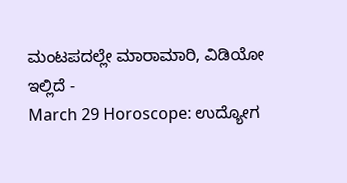ಮಂಟಪದಲ್ಲೇ ಮಾರಾಮಾರಿ, ವಿಡಿಯೋ ಇಲ್ಲಿದೆ -
March 29 Horoscope: ಉದ್ಯೋಗ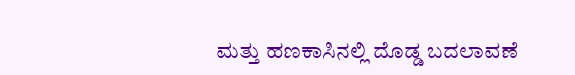ಮತ್ತು ಹಣಕಾಸಿನಲ್ಲಿ ದೊಡ್ಡ ಬದಲಾವಣೆ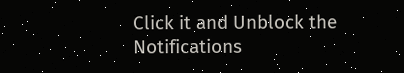Click it and Unblock the Notifications